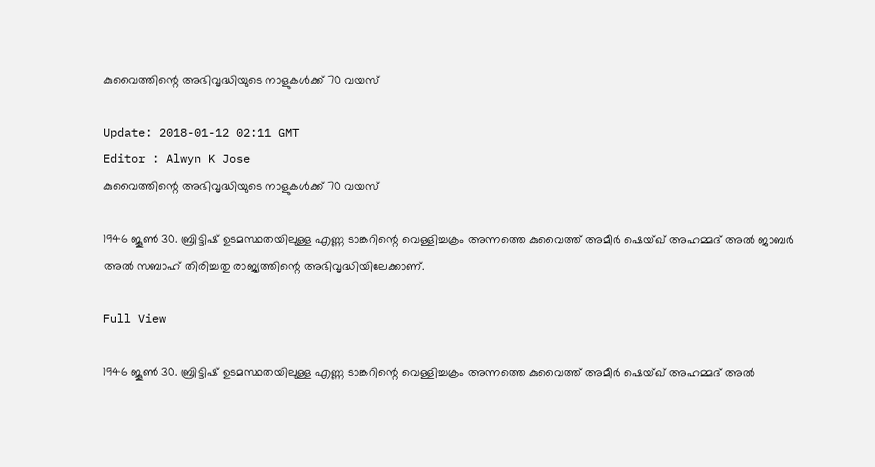കുവൈത്തിന്റെ അഭിവൃദ്ധിയുടെ നാളുകള്‍ക്ക് 70 വയസ്

Update: 2018-01-12 02:11 GMT
Editor : Alwyn K Jose
കുവൈത്തിന്റെ അഭിവൃദ്ധിയുടെ നാളുകള്‍ക്ക് 70 വയസ്

1946 ജൂണ്‍ 30. ബ്രിട്ടിഷ് ഉടമസ്ഥതയിലുള്ള എണ്ണ ടാങ്കറിന്റെ വെള്ളിച്ചക്രം അന്നത്തെ കുവൈത്ത് അമീര്‍ ഷെയ്ഖ് അഹമ്മദ് അല്‍ ജാബര്‍ അല്‍ സബാഹ് തിരിച്ചതു രാജ്യത്തിന്റെ അഭിവൃദ്ധിയിലേക്കാണ്.

Full View

1946 ജൂണ്‍ 30. ബ്രിട്ടിഷ് ഉടമസ്ഥതയിലുള്ള എണ്ണ ടാങ്കറിന്റെ വെള്ളിച്ചക്രം അന്നത്തെ കുവൈത്ത് അമീര്‍ ഷെയ്ഖ് അഹമ്മദ് അല്‍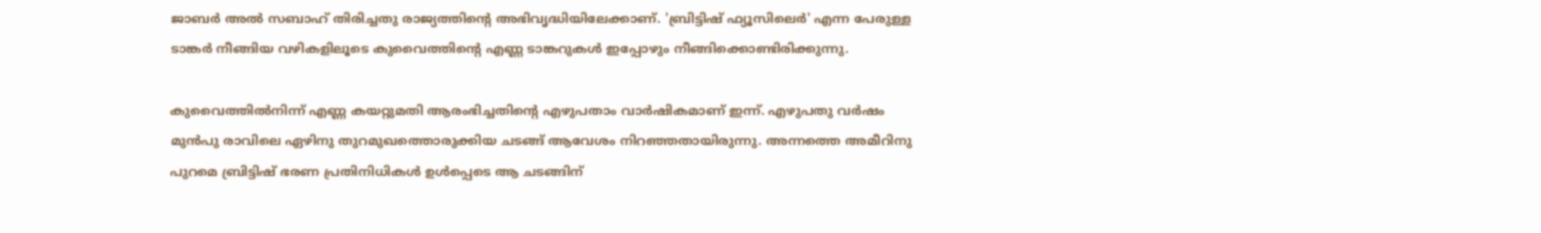ജാബര്‍ അല്‍ സബാഹ് തിരിച്ചതു രാജ്യത്തിന്റെ അഭിവൃദ്ധിയിലേക്കാണ്. 'ബ്രിട്ടിഷ് ഫ്യൂസിലെര്‍' എന്ന പേരുള്ള ടാങ്കര്‍ നീങ്ങിയ വഴികളിലൂടെ കുവൈത്തിന്റെ എണ്ണ ടാങ്കറുകള്‍ ഇപ്പോഴും നീങ്ങിക്കൊണ്ടിരിക്കുന്നു.

കുവൈത്തില്‍നിന്ന് എണ്ണ കയറ്റുമതി ആരംഭിച്ചതിന്റെ എഴുപതാം വാര്‍ഷികമാണ് ഇന്ന്. എഴുപതു വര്‍ഷം മുന്‍പു രാവിലെ ഏഴിനു തുറമുഖത്തൊരുക്കിയ ചടങ്ങ് ആവേശം നിറഞ്ഞതായിരുന്നു. അന്നത്തെ അമീറിനു പുറമെ ബ്രിട്ടിഷ് ഭരണ പ്രതിനിധികള്‍ ഉള്‍പ്പെടെ ആ ചടങ്ങിന്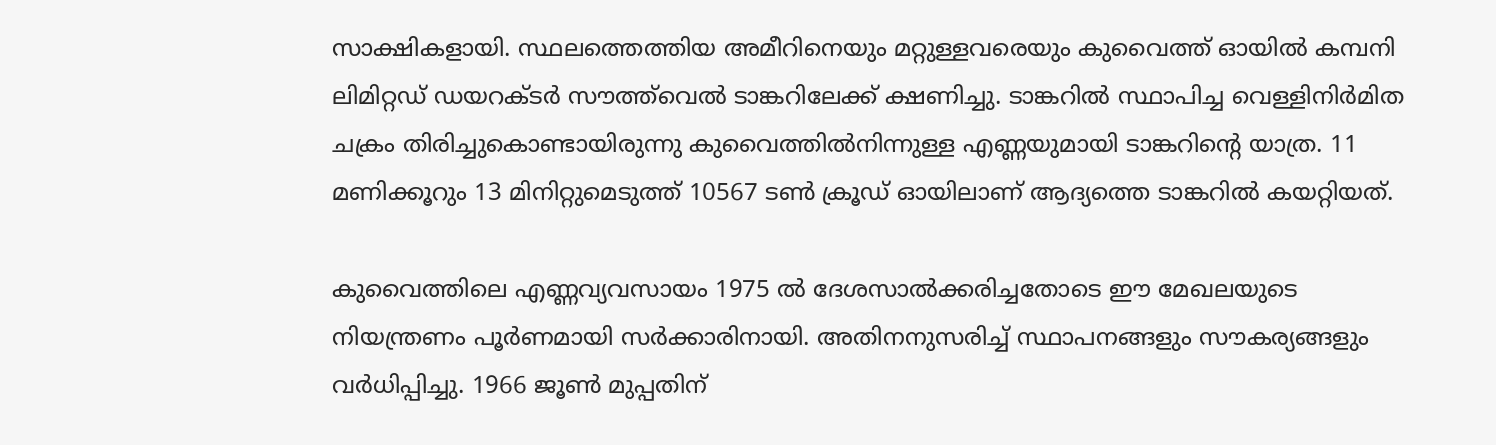സാക്ഷികളായി. സ്ഥലത്തെത്തിയ അമീറിനെയും മറ്റുള്ളവരെയും കുവൈത്ത് ഓയില്‍ കമ്പനി ലിമിറ്റഡ് ഡയറക്ടര്‍ സൗത്ത്‌വെല്‍ ടാങ്കറിലേക്ക് ക്ഷണിച്ചു. ടാങ്കറില്‍ സ്ഥാപിച്ച വെള്ളിനിര്‍മിത ചക്രം തിരിച്ചുകൊണ്ടായിരുന്നു കുവൈത്തില്‍നിന്നുള്ള എണ്ണയുമായി ടാങ്കറിന്റെ യാത്ര. 11 മണിക്കൂറും 13 മിനിറ്റുമെടുത്ത് 10567 ടണ്‍ ക്രൂഡ് ഓയിലാണ് ആദ്യത്തെ ടാങ്കറില്‍ കയറ്റിയത്.

കുവൈത്തിലെ എണ്ണവ്യവസായം 1975 ല്‍ ദേശസാല്‍ക്കരിച്ചതോടെ ഈ മേഖലയുടെ നിയന്ത്രണം പൂര്‍ണമായി സര്‍ക്കാരിനായി. അതിനനുസരിച്ച് സ്ഥാപനങ്ങളും സൗകര്യങ്ങളും വര്‍ധിപ്പിച്ചു. 1966 ജൂണ്‍ മുപ്പതിന്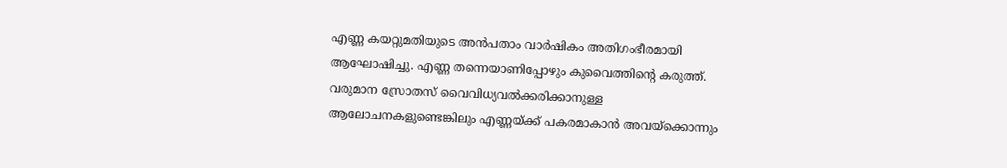എണ്ണ കയറ്റുമതിയുടെ അന്‍പതാം വാര്‍ഷികം അതിഗംഭീരമായി ആഘോഷിച്ചു. എണ്ണ തന്നെയാണിപ്പോഴും കുവൈത്തിന്റെ കരുത്ത്. വരുമാന സ്രോതസ് വൈവിധ്യവല്‍ക്കരിക്കാനുള്ള ആലോചനകളുണ്ടെങ്കിലും എണ്ണയ്ക്ക് പകരമാകാന്‍ അവയ്‌ക്കൊന്നും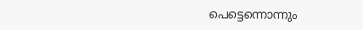പെട്ടെന്നൊന്നും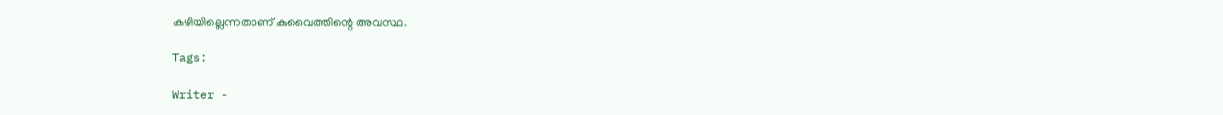കഴിയില്ലെന്നതാണ് കുവൈത്തിന്റെ അവസ്ഥ.

Tags:

Writer -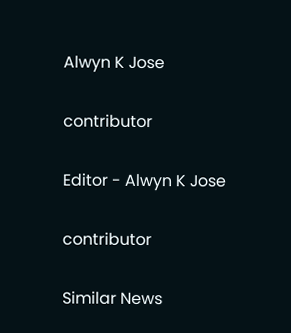Alwyn K Jose

contributor

Editor - Alwyn K Jose

contributor

Similar News